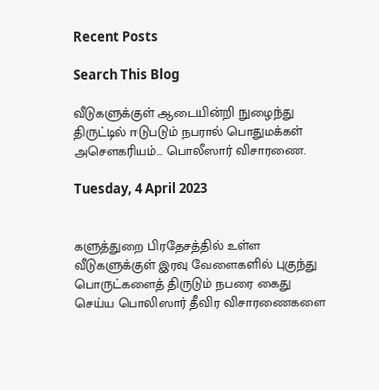Recent Posts

Search This Blog

வீடுகளுக்குள் ஆடையின்றி நுழைந்து திருட்டில் ஈடுபடும் நபரால் பொதுமக்கள் அசெளகரியம்... பொலீஸார் விசாரணை.

Tuesday, 4 April 2023


களுத்துறை பிரதேசத்தில் உள்ள வீடுகளுக்குள் இரவு வேளைகளில் புகுந்து பொருட்களைத் திருடும் நபரை கைது செய்ய பொலிஸார் தீவிர விசாரணைகளை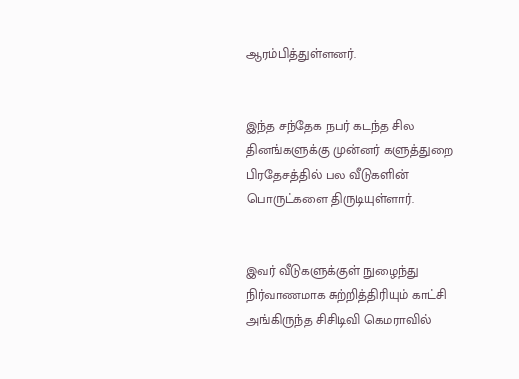ஆரம்பித்துள்ளனர்.


இந்த சந்தேக நபர் கடந்த சில தினங்களுக்கு முன்னர் களுத்துறை பிரதேசத்தில் பல வீடுகளின் பொருட்களை திருடியுள்ளார்.


இவர் வீடுகளுக்குள் நுழைந்து நிர்வாணமாக சுற்றித்திரியும் காட்சி அங்கிருந்த சிசிடிவி கெமராவில்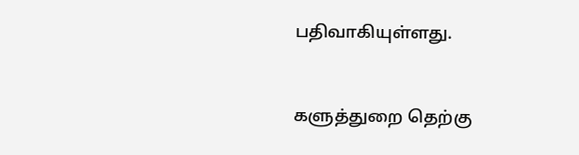பதிவாகியுள்ளது.


களுத்துறை தெற்கு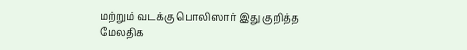மற்றும் வடக்கு பொலிஸார் இது குறித்த மேலதிக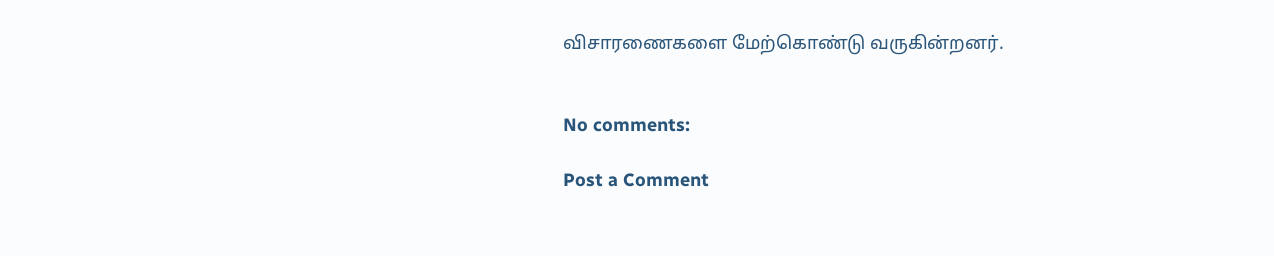விசாரணைகளை மேற்கொண்டு வருகின்றனர்.


No comments:

Post a Comment